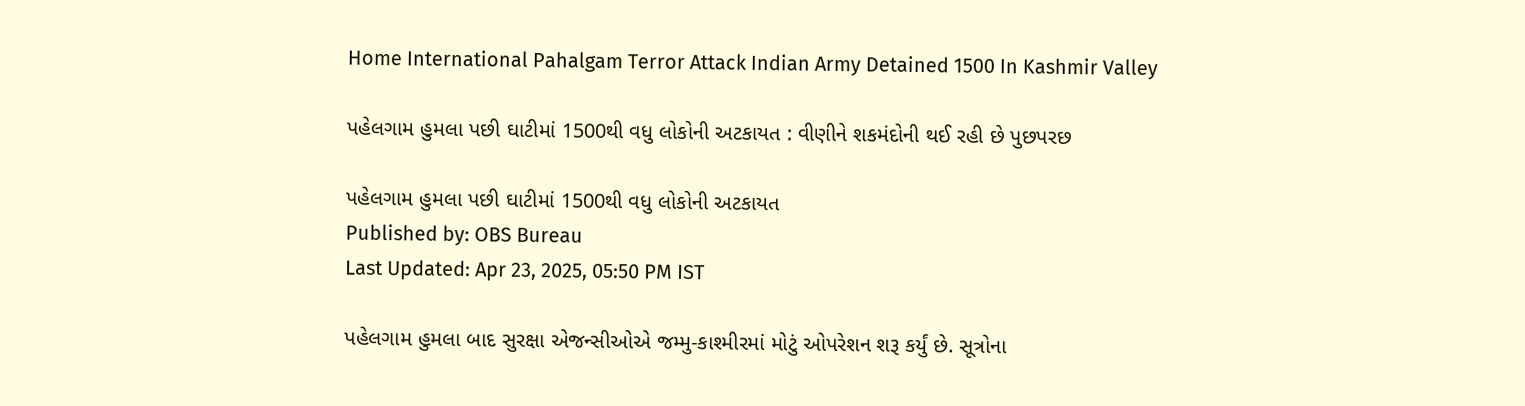Home International Pahalgam Terror Attack Indian Army Detained 1500 In Kashmir Valley

પહેલગામ હુમલા પછી ઘાટીમાં 1500થી વધુ લોકોની અટકાયત : વીણીને શકમંદોની થઈ રહી છે પુછપરછ

પહેલગામ હુમલા પછી ઘાટીમાં 1500થી વધુ લોકોની અટકાયત
Published by: OBS Bureau
Last Updated: Apr 23, 2025, 05:50 PM IST

પહેલગામ હુમલા બાદ સુરક્ષા એજન્સીઓએ જમ્મુ-કાશ્મીરમાં મોટું ઓપરેશન શરૂ કર્યું છે. સૂત્રોના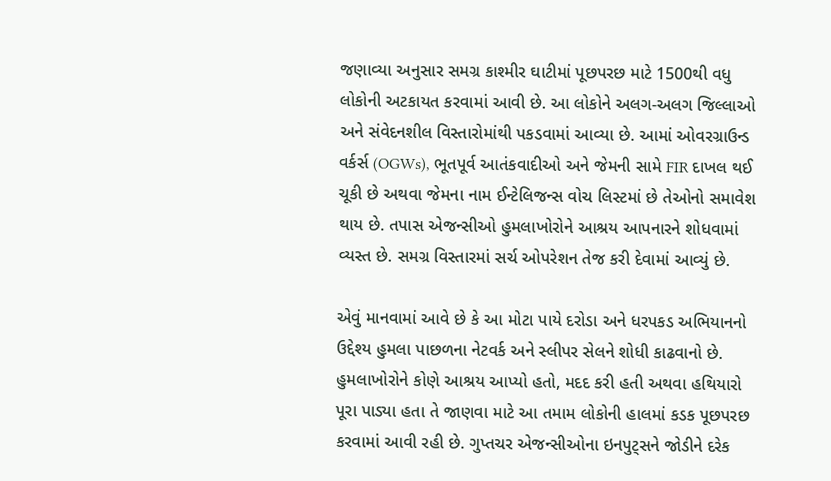જણાવ્યા અનુસાર સમગ્ર કાશ્મીર ઘાટીમાં પૂછપરછ માટે 1500થી વધુ લોકોની અટકાયત કરવામાં આવી છે. આ લોકોને અલગ-અલગ જિલ્લાઓ અને સંવેદનશીલ વિસ્તારોમાંથી પકડવામાં આવ્યા છે. આમાં ઓવરગ્રાઉન્ડ વર્કર્સ (OGWs), ભૂતપૂર્વ આતંકવાદીઓ અને જેમની સામે FIR દાખલ થઈ ચૂકી છે અથવા જેમના નામ ઈન્ટેલિજન્સ વોચ લિસ્ટમાં છે તેઓનો સમાવેશ થાય છે. તપાસ એજન્સીઓ હુમલાખોરોને આશ્રય આપનારને શોધવામાં વ્યસ્ત છે. સમગ્ર વિસ્તારમાં સર્ચ ઓપરેશન તેજ કરી દેવામાં આવ્યું છે.

એવું માનવામાં આવે છે કે આ મોટા પાયે દરોડા અને ધરપકડ અભિયાનનો ઉદ્દેશ્ય હુમલા પાછળના નેટવર્ક અને સ્લીપર સેલને શોધી કાઢવાનો છે. હુમલાખોરોને કોણે આશ્રય આપ્યો હતો, મદદ કરી હતી અથવા હથિયારો પૂરા પાડ્યા હતા તે જાણવા માટે આ તમામ લોકોની હાલમાં કડક પૂછપરછ કરવામાં આવી રહી છે. ગુપ્તચર એજન્સીઓના ઇનપુટ્સને જોડીને દરેક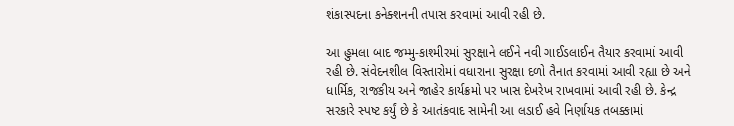શંકાસ્પદના કનેક્શનની તપાસ કરવામાં આવી રહી છે.

આ હુમલા બાદ જમ્મુ-કાશ્મીરમાં સુરક્ષાને લઈને નવી ગાઈડલાઈન તૈયાર કરવામાં આવી રહી છે. સંવેદનશીલ વિસ્તારોમાં વધારાના સુરક્ષા દળો તૈનાત કરવામાં આવી રહ્યા છે અને ધાર્મિક, રાજકીય અને જાહેર કાર્યક્રમો પર ખાસ દેખરેખ રાખવામાં આવી રહી છે. કેન્દ્ર સરકારે સ્પષ્ટ કર્યું છે કે આતંકવાદ સામેની આ લડાઈ હવે નિર્ણાયક તબક્કામાં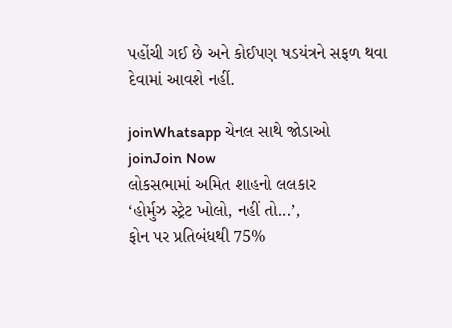પહોંચી ગઈ છે અને કોઈપણ ષડયંત્રને સફળ થવા દેવામાં આવશે નહીં.

joinWhatsapp ચેનલ સાથે જોડાઓ
joinJoin Now
લોકસભામાં અમિત શાહનો લલકાર
‘હોર્મુઝ સ્ટ્રેટ ખોલો, નહીં તો...’,
ફોન પર પ્રતિબંધથી 75%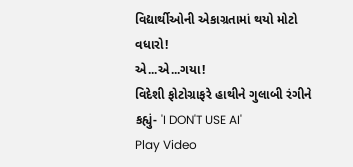વિદ્યાર્થીઓની એકાગ્રતામાં થયો મોટો વધારો!
એ...એ...ગયા!
વિદેશી ફોટોગ્રાફરે હાથીને ગુલાબી રંગીને કહ્યું- 'I DON'T USE AI'
Play Video